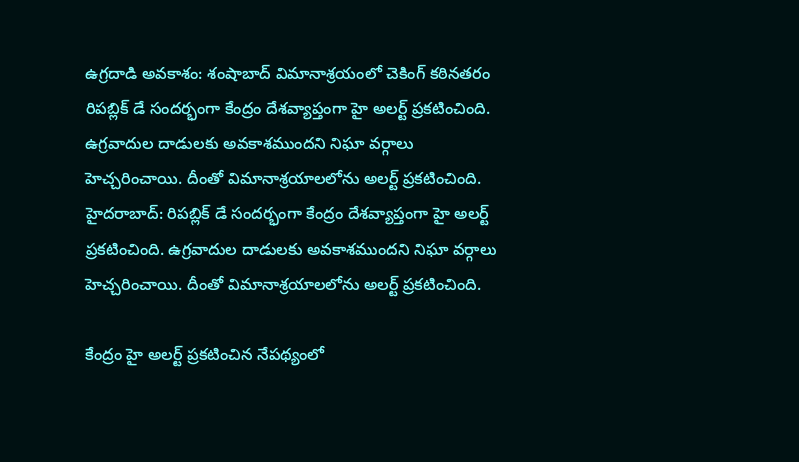ఉగ్రదాడి అవకాశం: శంషాబాద్ విమానాశ్రయంలో చెకింగ్ కఠినతరం
రిపబ్లిక్ డే సందర్భంగా కేంద్రం దేశవ్యాప్తంగా హై అలర్ట్ ప్రకటించింది. ఉగ్రవాదుల దాడులకు అవకాశముందని నిఘా వర్గాలు హెచ్చరించాయి. దీంతో విమానాశ్రయాలలోను అలర్ట్ ప్రకటించింది.
హైదరాబాద్: రిపబ్లిక్ డే సందర్భంగా కేంద్రం దేశవ్యాప్తంగా హై అలర్ట్ ప్రకటించింది. ఉగ్రవాదుల దాడులకు అవకాశముందని నిఘా వర్గాలు హెచ్చరించాయి. దీంతో విమానాశ్రయాలలోను అలర్ట్ ప్రకటించింది.

కేంద్రం హై అలర్ట్ ప్రకటించిన నేపథ్యంలో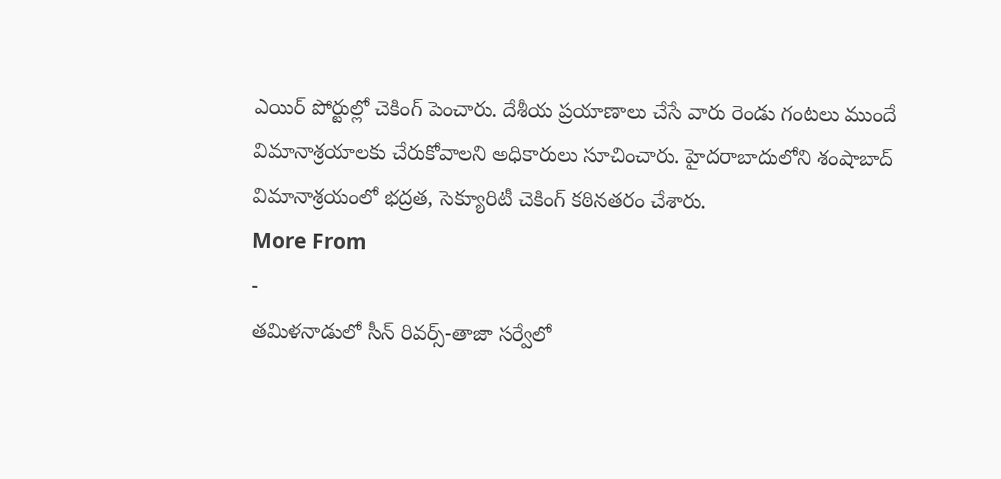ఎయిర్ పోర్టుల్లో చెకింగ్ పెంచారు. దేశీయ ప్రయాణాలు చేసే వారు రెండు గంటలు ముందే విమానాశ్రయాలకు చేరుకోవాలని అధికారులు సూచించారు. హైదరాబాదులోని శంషాబాద్ విమానాశ్రయంలో భద్రత, సెక్యూరిటీ చెకింగ్ కఠినతరం చేశారు.
More From
-
తమిళనాడులో సీన్ రివర్స్-తాజా సర్వేలో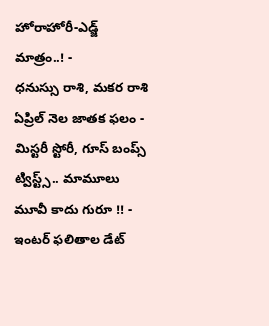హోరాహోరీ-ఎడ్జ్ మాత్రం..! -
ధనుస్సు రాశి, మకర రాశి ఏప్రిల్ నెల జాతక ఫలం -
మిస్టరీ స్టోరీ, గూస్ బంప్స్ ట్విస్ట్స్.. మామూలు మూవీ కాదు గురూ !! -
ఇంటర్ ఫలితాల డేట్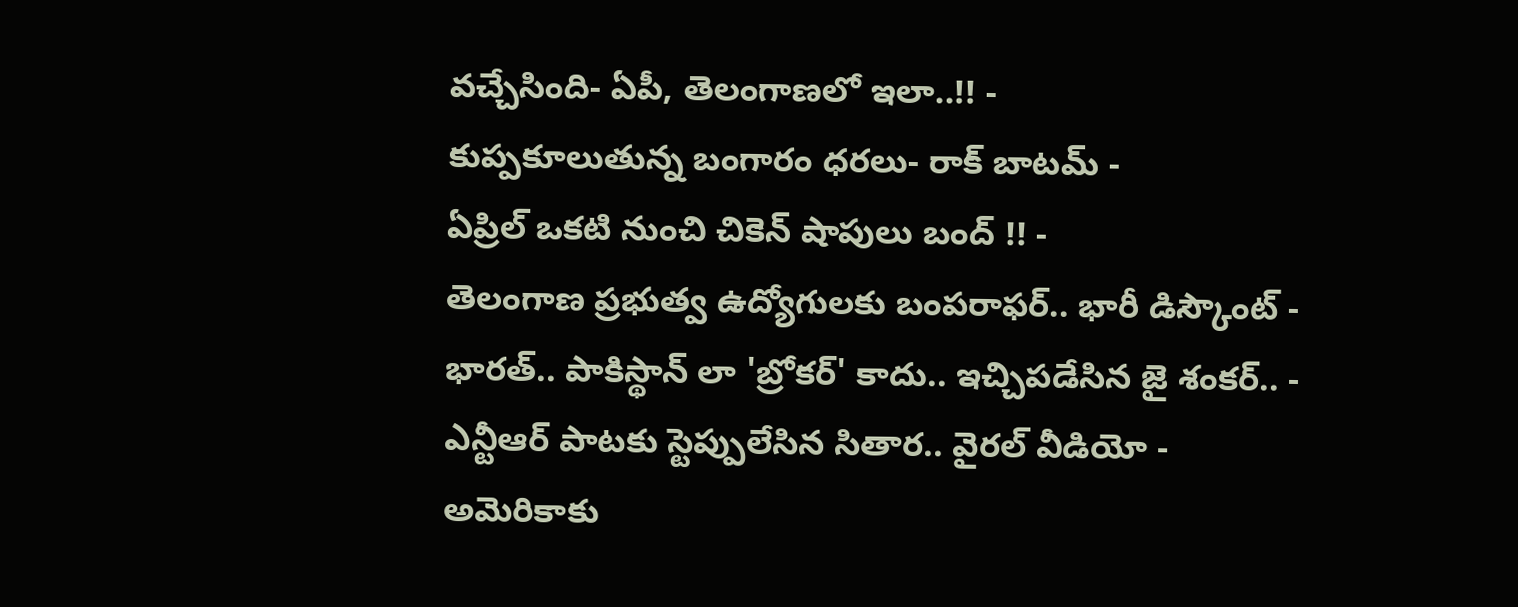వచ్చేసింది- ఏపీ, తెలంగాణలో ఇలా..!! -
కుప్పకూలుతున్న బంగారం ధరలు- రాక్ బాటమ్ -
ఏప్రిల్ ఒకటి నుంచి చికెన్ షాపులు బంద్ !! -
తెలంగాణ ప్రభుత్వ ఉద్యోగులకు బంపరాఫర్.. భారీ డిస్కౌంట్ -
భారత్.. పాకిస్థాన్ లా 'బ్రోకర్' కాదు.. ఇచ్చిపడేసిన జై శంకర్.. -
ఎన్టీఆర్ పాటకు స్టెప్పులేసిన సితార.. వైరల్ వీడియో -
అమెరికాకు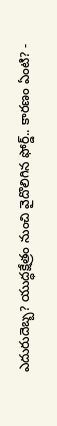ఎదురుదెబ్బ? యుద్ధక్షేత్రం నుంచి వైదొలిగిన ఫోర్డ్.. కారణం ఏంటి? -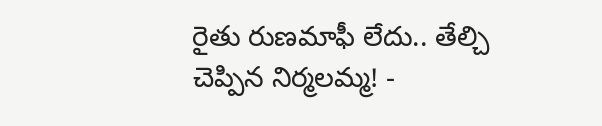రైతు రుణమాఫీ లేదు.. తేల్చి చెప్పిన నిర్మలమ్మ! -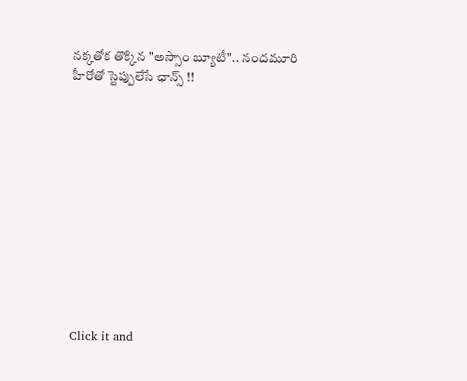నక్కతోక తొక్కిన "అస్సాం బ్యూటీ".. నందమూరి హీరోతో స్టెప్పులేసే ఛాన్స్ !!












Click it and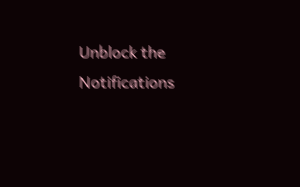Unblock the Notifications